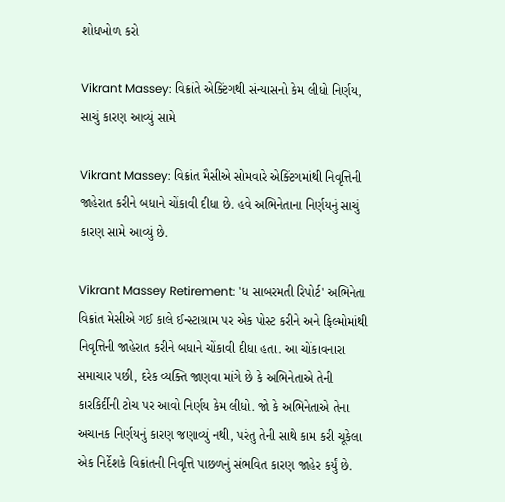શોધખોળ કરો

Vikrant Massey: વિક્રાંતે એક્ટિંગથી સંન્યાસનો કેમ લીધો નિર્ણય, સાચું કારણ આવ્યું સામે

Vikrant Massey: વિક્રાંત મૈસીએ સોમવારે એક્ટિંગમાંથી નિવૃત્તિની જાહેરાત કરીને બધાને ચોંકાવી દીધા છે. હવે અભિનેતાના નિર્ણયનું સાચું કારણ સામે આવ્યું છે.

Vikrant Massey Retirement: 'ધ સાબરમતી રિપોર્ટ' અભિનેતા વિક્રાંત મેસીએ ગઈ કાલે ઈન્સ્ટાગ્રામ પર એક પોસ્ટ કરીને અને ફિલ્મોમાંથી નિવૃત્તિની જાહેરાત કરીને બધાને ચોંકાવી દીધા હતા. આ ચોંકાવનારા સમાચાર પછી, દરેક વ્યક્તિ જાણવા માંગે છે કે અભિનેતાએ તેની કારકિર્દીની ટોચ પર આવો નિર્ણય કેમ લીધો. જો કે અભિનેતાએ તેના અચાનક નિર્ણયનું કારણ જણાવ્યું નથી, પરંતુ તેની સાથે કામ કરી ચૂકેલા એક નિર્દેશકે વિક્રાંતની નિવૃત્તિ પાછળનું સંભવિત કારણ જાહેર કર્યું છે.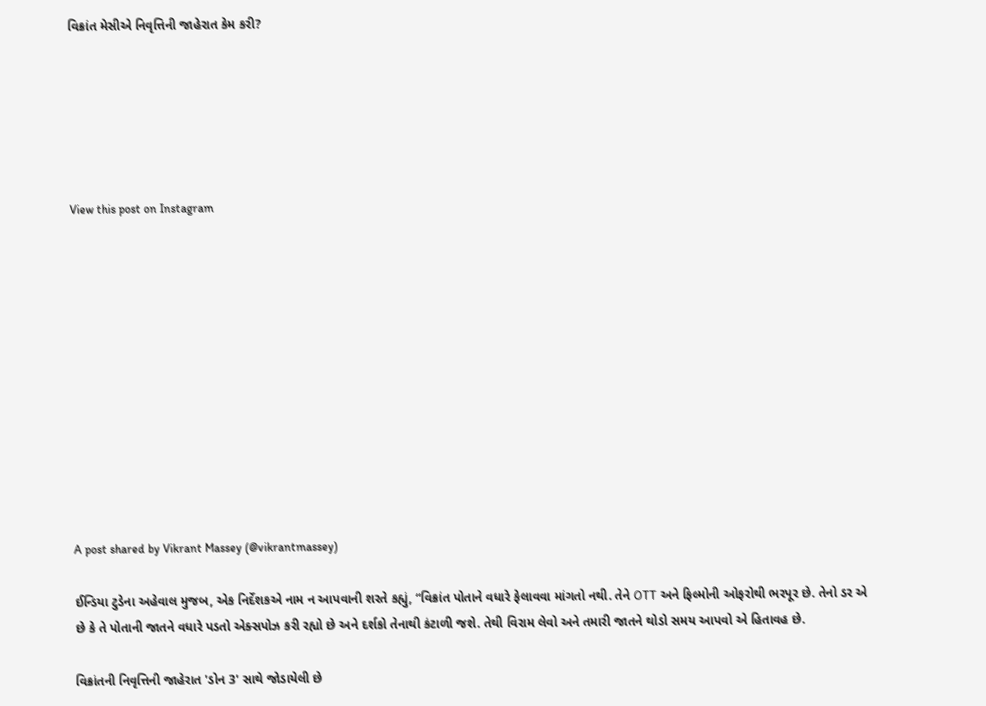વિક્રાંત મેસીએ નિવૃત્તિની જાહેરાત કેમ કરી?






View this post on Instagram












A post shared by Vikrant Massey (@vikrantmassey)

ઈન્ડિયા ટુડેના અહેવાલ મુજબ, એક નિર્દેશકએ નામ ન આપવાની શરતે કહ્યું, “વિક્રાંત પોતાને વધારે ફેલાવવા માંગતો નથી. તેને OTT અને ફિલ્મોની ઓફરોથી ભરપૂર છે. તેનો ડર એ છે કે તે પોતાની જાતને વધારે પડતો એક્સપોઝ કરી રહ્યો છે અને દર્શકો તેનાથી કંટાળી જશે. તેથી વિરામ લેવો અને તમારી જાતને થોડો સમય આપવો એ હિતાવહ છે.

વિક્રાંતની નિવૃત્તિની જાહેરાત 'ડોન 3' સાથે જોડાયેલી છે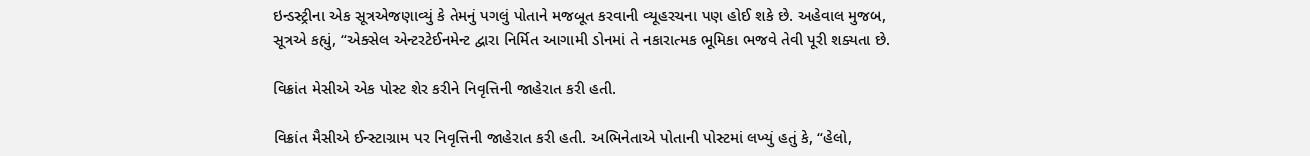ઇન્ડસ્ટ્રીના એક સૂત્રએજણાવ્યું કે તેમનું પગલું પોતાને મજબૂત કરવાની વ્યૂહરચના પણ હોઈ શકે છે. અહેવાલ મુજબ, સૂત્રએ કહ્યું, “એક્સેલ એન્ટરટેઈનમેન્ટ દ્વારા નિર્મિત આગામી ડોનમાં તે નકારાત્મક ભૂમિકા ભજવે તેવી પૂરી શક્યતા છે.

વિક્રાંત મેસીએ એક પોસ્ટ શેર કરીને નિવૃત્તિની જાહેરાત કરી હતી.

વિક્રાંત મૈસીએ ઈન્સ્ટાગ્રામ પર નિવૃત્તિની જાહેરાત કરી હતી. અભિનેતાએ પોતાની પોસ્ટમાં લખ્યું હતું કે, “હેલો,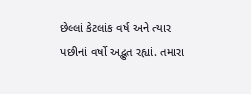છેલ્લાં કેટલાંક વર્ષ અને ત્યાર પછીનાં વર્ષો અદ્ભુત રહ્યાં. તમારા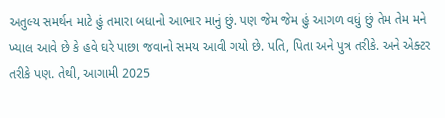અતુલ્ય સમર્થન માટે હું તમારા બધાનો આભાર માનું છું. પણ જેમ જેમ હું આગળ વધું છું તેમ તેમ મને ખ્યાલ આવે છે કે હવે ઘરે પાછા જવાનો સમય આવી ગયો છે. પતિ, પિતા અને પુત્ર તરીકે. અને એક્ટર તરીકે પણ. તેથી, આગામી 2025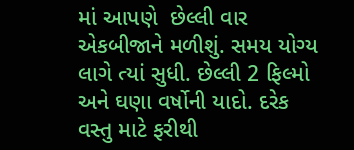માં આપણે  છેલ્લી વાર એકબીજાને મળીશું. સમય યોગ્ય લાગે ત્યાં સુધી. છેલ્લી 2 ફિલ્મો અને ઘણા વર્ષોની યાદો. દરેક વસ્તુ માટે ફરીથી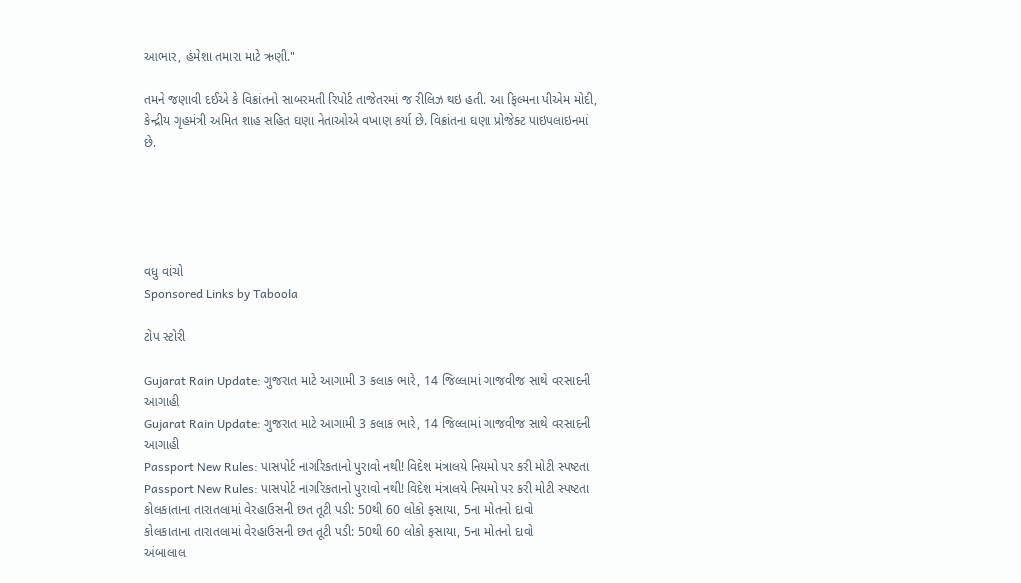આભાર, હંમેશા તમારા માટે ઋણી."

તમને જણાવી દઈએ કે વિક્રાંતનો સાબરમતી રિપોર્ટ તાજેતરમાં જ રીલિઝ થઇ હતી. આ ફિલ્મના પીએમ મોદી, કેન્દ્રીય ગૃહમંત્રી અમિત શાહ સહિત ઘણા નેતાઓએ વખાણ કર્યા છે. વિક્રાંતના ઘણા પ્રોજેક્ટ પાઇપલાઇનમાં છે.





વધુ વાંચો
Sponsored Links by Taboola

ટોપ સ્ટોરી

Gujarat Rain Update: ગુજરાત માટે આગામી 3 કલાક ભારે, 14 જિલ્લામાં ગાજવીજ સાથે વરસાદની આગાહી
Gujarat Rain Update: ગુજરાત માટે આગામી 3 કલાક ભારે, 14 જિલ્લામાં ગાજવીજ સાથે વરસાદની આગાહી
Passport New Rules: પાસપોર્ટ નાગરિકતાનો પુરાવો નથી! વિદેશ મંત્રાલયે નિયમો પર કરી મોટી સ્પષ્ટતા
Passport New Rules: પાસપોર્ટ નાગરિકતાનો પુરાવો નથી! વિદેશ મંત્રાલયે નિયમો પર કરી મોટી સ્પષ્ટતા
કોલકાતાના તારાતલામાં વેરહાઉસની છત તૂટી પડી: 50થી 60 લોકો ફસાયા, 5ના મોતનો દાવો
કોલકાતાના તારાતલામાં વેરહાઉસની છત તૂટી પડી: 50થી 60 લોકો ફસાયા, 5ના મોતનો દાવો
અંબાલાલ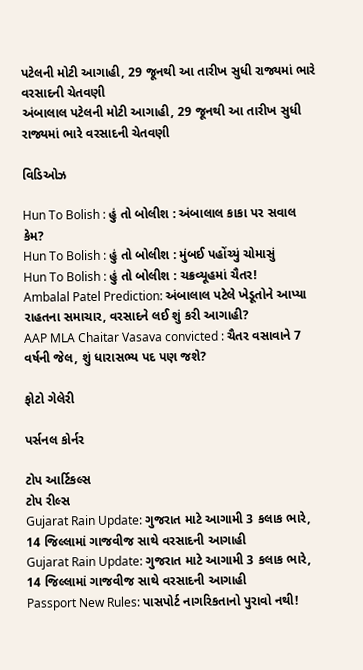પટેલની મોટી આગાહી, 29 જૂનથી આ તારીખ સુધી રાજ્યમાં ભારે વરસાદની ચેતવણી
અંબાલાલ પટેલની મોટી આગાહી, 29 જૂનથી આ તારીખ સુધી રાજ્યમાં ભારે વરસાદની ચેતવણી

વિડિઓઝ

Hun To Bolish : હું તો બોલીશ : અંબાલાલ કાકા પર સવાલ કેમ?
Hun To Bolish : હું તો બોલીશ : મુંબઈ પહોંચ્યું ચોમાસું
Hun To Bolish : હું તો બોલીશ : ચક્રવ્યૂહમાં ચૈતર!
Ambalal Patel Prediction: અંબાલાલ પટેલે ખેડૂતોને આપ્યા રાહતના સમાચાર, વરસાદને લઈ શું કરી આગાહી?
AAP MLA Chaitar Vasava convicted : ચૈતર વસાવાને 7 વર્ષની જેલ, શું ધારાસભ્ય પદ પણ જશે?

ફોટો ગેલેરી

પર્સનલ કોર્નર

ટોપ આર્ટિકલ્સ
ટોપ રીલ્સ
Gujarat Rain Update: ગુજરાત માટે આગામી 3 કલાક ભારે, 14 જિલ્લામાં ગાજવીજ સાથે વરસાદની આગાહી
Gujarat Rain Update: ગુજરાત માટે આગામી 3 કલાક ભારે, 14 જિલ્લામાં ગાજવીજ સાથે વરસાદની આગાહી
Passport New Rules: પાસપોર્ટ નાગરિકતાનો પુરાવો નથી!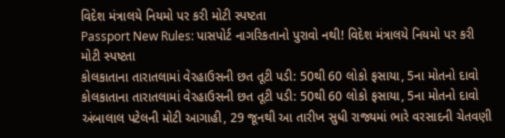વિદેશ મંત્રાલયે નિયમો પર કરી મોટી સ્પષ્ટતા
Passport New Rules: પાસપોર્ટ નાગરિકતાનો પુરાવો નથી! વિદેશ મંત્રાલયે નિયમો પર કરી મોટી સ્પષ્ટતા
કોલકાતાના તારાતલામાં વેરહાઉસની છત તૂટી પડી: 50થી 60 લોકો ફસાયા, 5ના મોતનો દાવો
કોલકાતાના તારાતલામાં વેરહાઉસની છત તૂટી પડી: 50થી 60 લોકો ફસાયા, 5ના મોતનો દાવો
અંબાલાલ પટેલની મોટી આગાહી, 29 જૂનથી આ તારીખ સુધી રાજ્યમાં ભારે વરસાદની ચેતવણી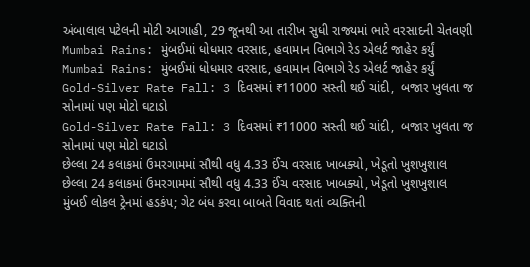અંબાલાલ પટેલની મોટી આગાહી, 29 જૂનથી આ તારીખ સુધી રાજ્યમાં ભારે વરસાદની ચેતવણી
Mumbai Rains: મુંબઈમાં ધોધમાર વરસાદ, હવામાન વિભાગે રેડ એલર્ટ જાહેર કર્યું
Mumbai Rains: મુંબઈમાં ધોધમાર વરસાદ, હવામાન વિભાગે રેડ એલર્ટ જાહેર કર્યું
Gold-Silver Rate Fall: 3 દિવસમાં ₹11000 સસ્તી થઈ ચાંદી,  બજાર ખુલતા જ સોનામાં પણ મોટો ઘટાડો
Gold-Silver Rate Fall: 3 દિવસમાં ₹11000 સસ્તી થઈ ચાંદી,  બજાર ખુલતા જ સોનામાં પણ મોટો ઘટાડો
છેલ્લા 24 કલાકમાં ઉમરગામમાં સૌથી વધુ 4.33 ઈંચ વરસાદ ખાબક્યો, ખેડૂતો ખુશખુશાલ
છેલ્લા 24 કલાકમાં ઉમરગામમાં સૌથી વધુ 4.33 ઈંચ વરસાદ ખાબક્યો, ખેડૂતો ખુશખુશાલ
મુંબઈ લોકલ ટ્રેનમાં હડકંપ; ગેટ બંધ કરવા બાબતે વિવાદ થતાં વ્યક્તિની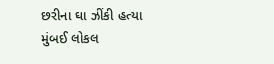છરીના ઘા ઝીંકી હત્યા
મુંબઈ લોકલ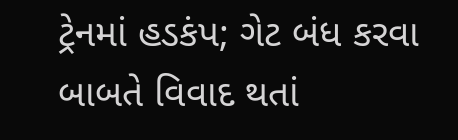ટ્રેનમાં હડકંપ; ગેટ બંધ કરવા બાબતે વિવાદ થતાં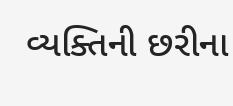વ્યક્તિની છરીના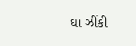ઘા ઝીંકી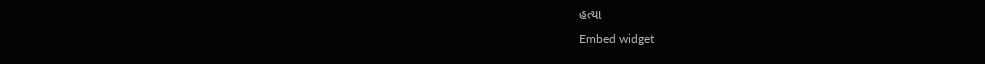હત્યા
Embed widget